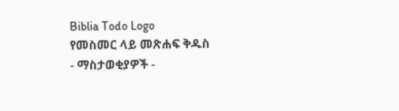Biblia Todo Logo
የመስመር ላይ መጽሐፍ ቅዱስ
- ማስታወቂያዎች -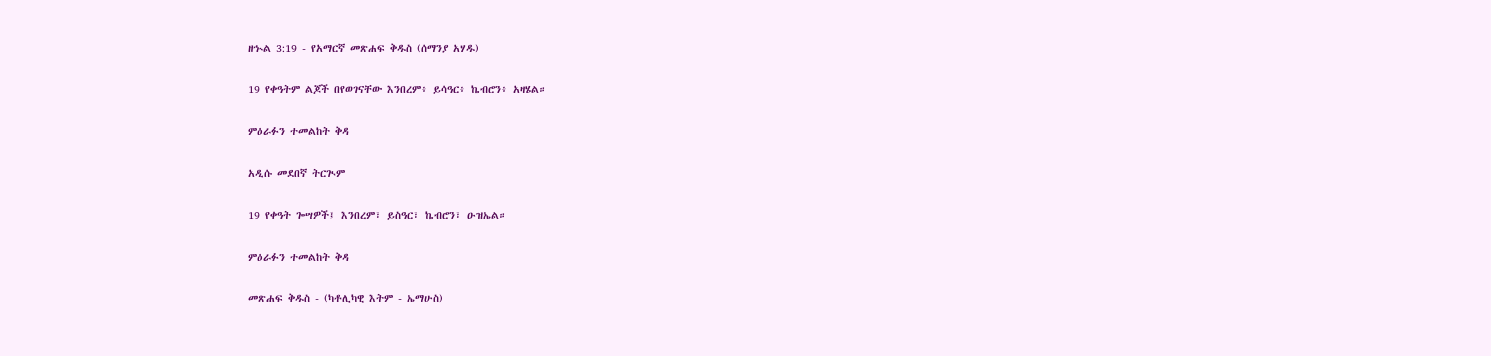ዘኍል 3:19 - የአማርኛ መጽሐፍ ቅዱስ (ሰማንያ አሃዱ)

19 የቀዓትም ልጆች በየወገናቸው እንበረም፥ ይሳዓር፥ ኬብሮን፥ አዛሄል።

ምዕራፉን ተመልከት ቅዳ

አዲሱ መደበኛ ትርጒም

19 የቀዓት ጐሣዎች፤ እንበረም፣ ይስዓር፣ ኬብሮን፣ ዑዝኤል።

ምዕራፉን ተመልከት ቅዳ

መጽሐፍ ቅዱስ - (ካቶሊካዊ እትም - ኤማሁስ)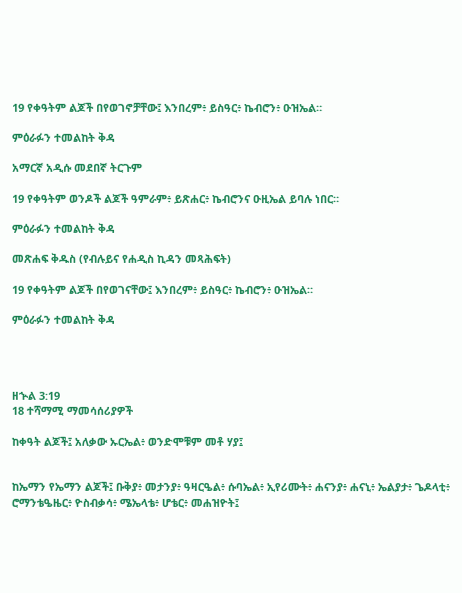19 የቀዓትም ልጆች በየወገኖቻቸው፤ እንበረም፥ ይስዓር፥ ኬብሮን፥ ዑዝኤል።

ምዕራፉን ተመልከት ቅዳ

አማርኛ አዲሱ መደበኛ ትርጉም

19 የቀዓትም ወንዶች ልጆች ዓምራም፥ ይጽሐር፥ ኬብሮንና ዑዚኤል ይባሉ ነበር።

ምዕራፉን ተመልከት ቅዳ

መጽሐፍ ቅዱስ (የብሉይና የሐዲስ ኪዳን መጻሕፍት)

19 የቀዓትም ልጆች በየወገናቸው፤ እንበረም፥ ይስዓር፥ ኬብሮን፥ ዑዝኤል።

ምዕራፉን ተመልከት ቅዳ




ዘኍል 3:19
18 ተሻማሚ ማመሳሰሪያዎች

ከቀዓት ልጆች፤ አለቃው ኡርኤል፥ ወንድሞቹም መቶ ሃያ፤


ከኤማን የኤማን ልጆች፤ ቡቅያ፥ መታንያ፥ ዓዛርዔል፥ ሱባኤል፥ ኢየሪሙት፥ ሐናንያ፥ ሐናኒ፥ ኤልያታ፥ ጌዶላቲ፥ ሮማንቴዔዜር፥ ዮስብቃሳ፥ ሜኤላቴ፥ ሆቴር፥ መሐዝዮት፤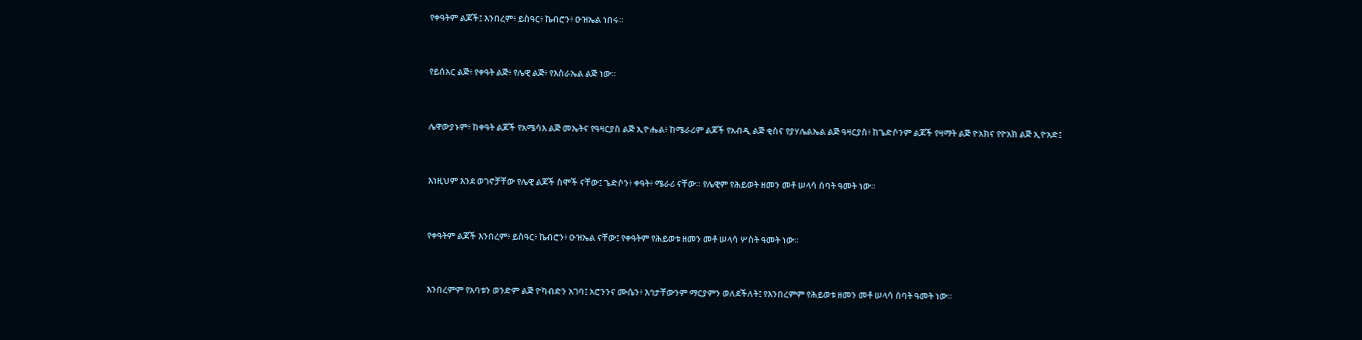የቀዓትም ልጆች፤ እንበረም፥ ይስዓር፥ ኬብሮን፥ ዑዝኤል ነበሩ።


የይሰአር ልጅ፥ የቀዓት ልጅ፥ የሌዊ ልጅ፥ የእስራኤል ልጅ ነው።


ሌዋውያኑም፥ ከቀዓት ልጆች የአሜሳእ ልጅ መኤትና የዓዛርያስ ልጅ ኢዮሔል፥ ከሜራሪም ልጆች የአብዲ ልጅ ቂስና የያሃሌልኤል ልጅ ዓዛርያስ፥ ከጌድሶንም ልጆች የዛማት ልጅ ዮአክና የዮአክ ልጅ ኢዮአድ፤


እነዚህም እንደ ወገኖቻቸው የሌዊ ልጆች ስሞች ናቸው፤ ጌድሶን፥ ቀዓት፥ ሜራሪ ናቸው። የሌዊም የሕይወት ዘመን መቶ ሠላሳ ሰባት ዓመት ነው።


የቀዓትም ልጆች እንበረም፥ ይስዓር፥ ኬብሮን፥ ዑዝኤል ናቸው፤ የቀዓትም የሕይወቱ ዘመን መቶ ሠላሳ ሦስት ዓመት ነው።


እንበረምም የአባቱን ወንድም ልጅ ዮካብድን አገባ፤ አሮንንና ሙሴን፥ እኅታቸውንም ማርያምን ወለደችለት፤ የእንበረምም የሕይወቱ ዘመን መቶ ሠላሳ ሰባት ዓመት ነው።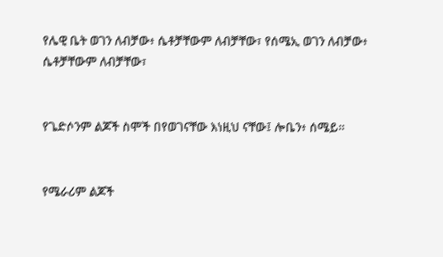የሌዊ ቤት ወገን ለብቻው፥ ሴቶቻቸውም ለብቻቸው፣ የሰሜኢ ወገን ለብቻው፥ ሴቶቻቸውም ለብቻቸው፣


የጌድሶንም ልጆች ስሞች በየወገናቸው እነዚህ ናቸው፤ ሎቤን፥ ሰሜይ።


የሜራሪም ልጆች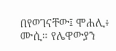በየወገናቸው፤ ሞሐሊ፥ ሙሲ። የሌዋውያን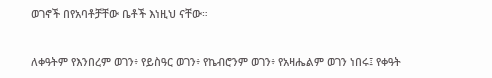ወገኖች በየአባቶቻቸው ቤቶች እነዚህ ናቸው።


ለቀዓትም የእንበረም ወገን፥ የይስዓር ወገን፥ የኬብሮንም ወገን፥ የአዛሔልም ወገን ነበሩ፤ የቀዓት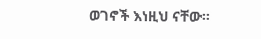ወገኖች እነዚህ ናቸው።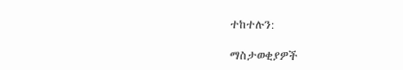ተከተሉን:

ማስታወቂያዎች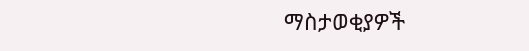ማስታወቂያዎች